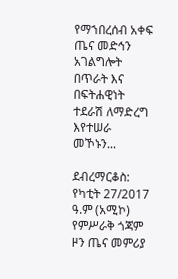የማኀበረሰብ አቀፍ ጤና መድኅን አገልግሎት በጥራት እና በፍትሐዊነት ተደራሽ ለማድረግ እየተሠራ መኾኑን...

ደብረማርቆስ: የካቲት 27/2017 ዓ.ም (አሚኮ) የምሥራቅ ጎጃም ዞን ጤና መምሪያ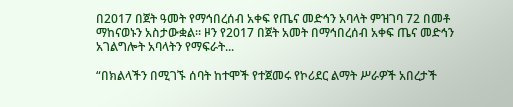በ2017 በጀት ዓመት የማኅበረሰብ አቀፍ የጤና መድኅን አባላት ምዝገባ 72 በመቶ ማከናወኑን አስታውቋል። ዞን የ2017 በጀት አመት በማኅበረሰብ አቀፍ ጤና መድኅን አገልግሎት አባላትን የማፍራት...

“በክልላችን በሚገኙ ሰባት ከተሞች የተጀመሩ የኮሪደር ልማት ሥራዎች አበረታች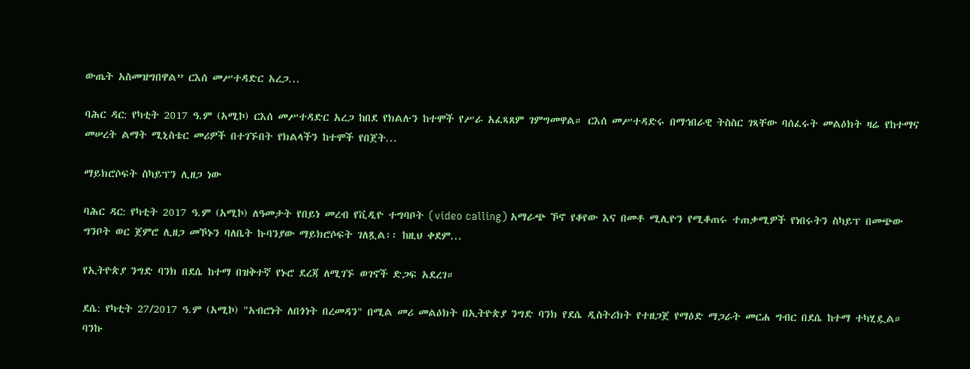ውጤት አስመዝግበዋል” ርእሰ መሥተዳድር አረጋ...

ባሕር ዳር: የካቲት 2017 ዓ.ም (አሚኮ) ርእሰ መሥተዳድር አረጋ ከበደ የክልሉን ከተሞች የሥራ አፈጻጸም ገምግመዋል። ርእሰ መሥተዳድሩ በማኅበራዊ ትስስር ገጻቸው ባሰፈሩት መልዕክት ዛሬ የከተማና መሠረት ልማት ሚኒስቴር መሪዎች በተገኙበት የክልላችን ከተሞች የበጀት...

ማይክሮሶፍት ስካይፕን ሊዘጋ ነው

ባሕር ዳር: የካቲት 2017 ዓ.ም (አሚኮ) ለዓመታት የበይነ መረብ የቪዲዮ ተግባቦት (video calling) አማራጭ ኾኖ የቆየው እና በመቶ ሚሊዮን የሚቆጠሩ ተጠቃሚዎች የነበሩትን ስካይፕ በመጭው ግንቦት ወር ጀምሮ ሊዘጋ መኾኑን ባለቤት ኩባንያው ማይክሮሶፍት ገለጿል፡፡ ከዚህ ቀደም...

የኢትዮጵያ ንግድ ባንክ በደሴ ከተማ በዝቅተኛ የኑሮ ደረጃ ለሚገኙ ወገኖች ድጋፍ አደረገ።

ደሴ: የካቲት 27/2017 ዓ.ም (አሚኮ) "አብሮነት ለበጎነት በረመዳን" በሚል መሪ መልዕክት በኢትዮጵያ ንግድ ባንክ የደሴ ዲስትሪክት የተዘጋጀ የማዕድ ማጋራት መርሐ ግብር በደሴ ከተማ ተካሂዷል።  ባንኩ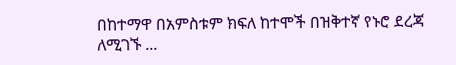በከተማዋ በአምስቱም ክፍለ ከተሞች በዝቅተኛ የኑሮ ደረጃ ለሚገኙ ...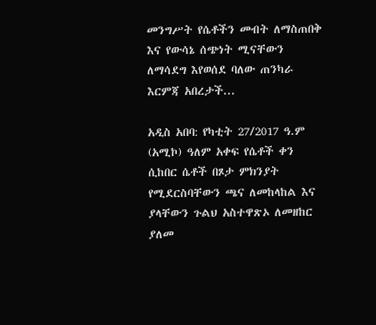መንግሥት የሴቶችን መብት ለማስጠበቅ እና የውሳኔ ሰጭነት ሚናቸውን ለማሳደግ እየወሰደ ባለው ጠንካራ እርምጃ አበረታች...

አዲስ አበባ: የካቲት 27/2017 ዓ.ም (አሚኮ) ዓለም አቀፍ የሴቶች ቀን ሲከበር ሴቶች በጾታ ምክንያት የሚደርስባቸውን ጫና ለመከላከል እና ያላቸውን ጉልህ አስተዋጽኦ ለመዘከር ያለመ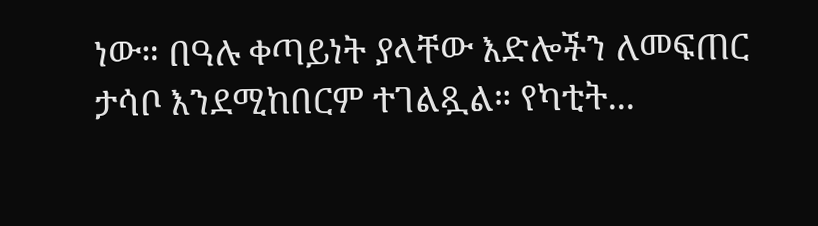ነው። በዓሉ ቀጣይነት ያላቸው እድሎችን ለመፍጠር ታሳቦ እንደሚከበርም ተገልጿል። የካቲት...